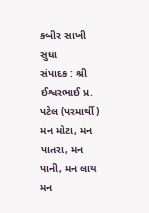કબીર સાખી સુધા
સંપાદક : શ્રી ઈશ્વરભાઈ પ્ર. પટેલ (પરમાર્થી)
મન મોટા, મન પાતરા, મન પાની, મન લાય
મન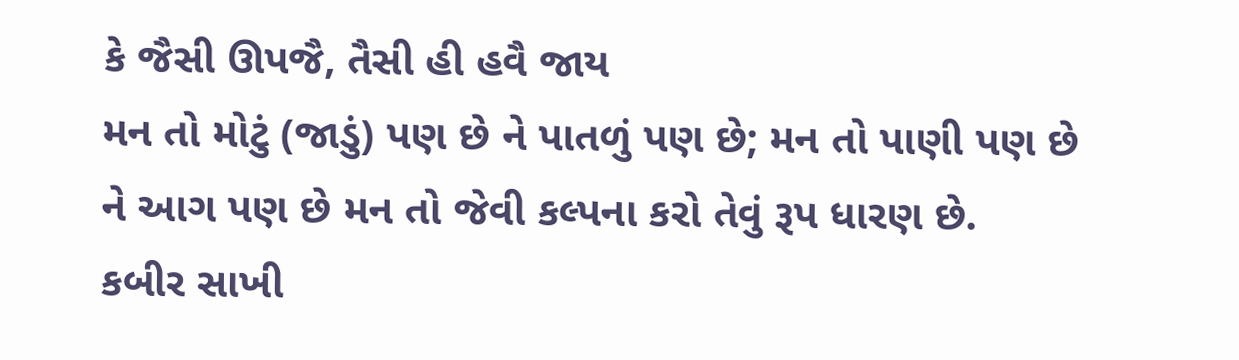કે જૈસી ઊપજૈ, તૈસી હી હવૈ જાય
મન તો મોટું (જાડું) પણ છે ને પાતળું પણ છે; મન તો પાણી પણ છે ને આગ પણ છે મન તો જેવી કલ્પના કરો તેવું રૂપ ધારણ છે.
કબીર સાખી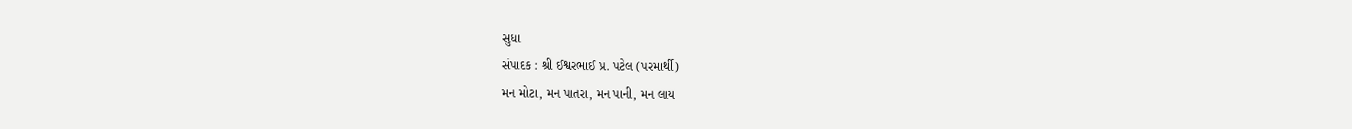સુધા
સંપાદક : શ્રી ઈશ્વરભાઈ પ્ર. પટેલ (પરમાર્થી)
મન મોટા, મન પાતરા, મન પાની, મન લાય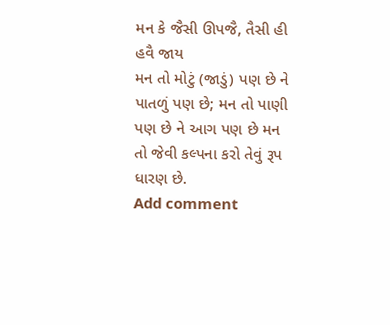મન કે જૈસી ઊપજૈ, તૈસી હી હવૈ જાય
મન તો મોટું (જાડું) પણ છે ને પાતળું પણ છે; મન તો પાણી પણ છે ને આગ પણ છે મન તો જેવી કલ્પના કરો તેવું રૂપ ધારણ છે.
Add comment